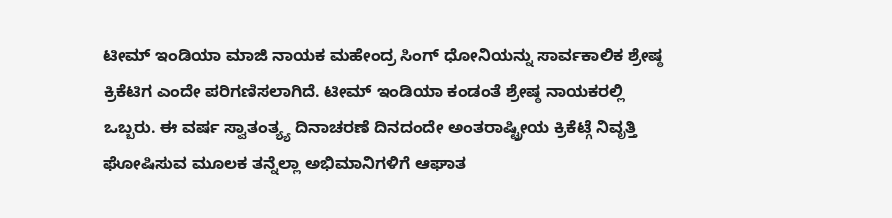ಟೀಮ್ ಇಂಡಿಯಾ ಮಾಜಿ ನಾಯಕ ಮಹೇಂದ್ರ ಸಿಂಗ್ ಧೋನಿಯನ್ನು ಸಾರ್ವಕಾಲಿಕ ಶ್ರೇಷ್ಠ ಕ್ರಿಕೆಟಿಗ ಎಂದೇ ಪರಿಗಣಿಸಲಾಗಿದೆ. ಟೀಮ್ ಇಂಡಿಯಾ ಕಂಡಂತೆ ಶ್ರೇಷ್ಠ ನಾಯಕರಲ್ಲಿ ಒಬ್ಬರು. ಈ ವರ್ಷ ಸ್ವಾತಂತ್ಯ್ಯ ದಿನಾಚರಣೆ ದಿನದಂದೇ ಅಂತರಾಷ್ಟ್ರೀಯ ಕ್ರಿಕೆಟ್ಗೆ ನಿವೃತ್ತಿ ಘೋಷಿಸುವ ಮೂಲಕ ತನ್ನೆಲ್ಲಾ ಅಭಿಮಾನಿಗಳಿಗೆ ಆಘಾತ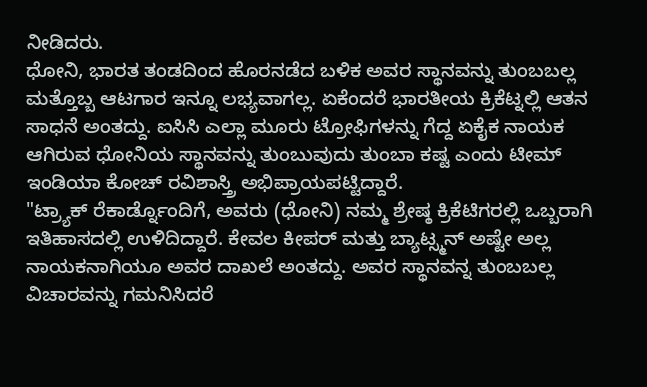ನೀಡಿದರು.
ಧೋನಿ, ಭಾರತ ತಂಡದಿಂದ ಹೊರನಡೆದ ಬಳಿಕ ಅವರ ಸ್ಥಾನವನ್ನು ತುಂಬಬಲ್ಲ ಮತ್ತೊಬ್ಬ ಆಟಗಾರ ಇನ್ನೂ ಲಭ್ಯವಾಗಲ್ಲ. ಏಕೆಂದರೆ ಭಾರತೀಯ ಕ್ರಿಕೆಟ್ನಲ್ಲಿ ಆತನ ಸಾಧನೆ ಅಂತದ್ದು. ಐಸಿಸಿ ಎಲ್ಲಾ ಮೂರು ಟ್ರೋಫಿಗಳನ್ನು ಗೆದ್ದ ಏಕೈಕ ನಾಯಕ ಆಗಿರುವ ಧೋನಿಯ ಸ್ಥಾನವನ್ನು ತುಂಬುವುದು ತುಂಬಾ ಕಷ್ಟ ಎಂದು ಟೀಮ್ ಇಂಡಿಯಾ ಕೋಚ್ ರವಿಶಾಸ್ತ್ರಿ ಅಭಿಪ್ರಾಯಪಟ್ಟಿದ್ದಾರೆ.
"ಟ್ರ್ಯಾಕ್ ರೆಕಾರ್ಡ್ನೊಂದಿಗೆ, ಅವರು (ಧೋನಿ) ನಮ್ಮ ಶ್ರೇಷ್ಠ ಕ್ರಿಕೆಟಿಗರಲ್ಲಿ ಒಬ್ಬರಾಗಿ ಇತಿಹಾಸದಲ್ಲಿ ಉಳಿದಿದ್ದಾರೆ. ಕೇವಲ ಕೀಪರ್ ಮತ್ತು ಬ್ಯಾಟ್ಸ್ಮನ್ ಅಷ್ಟೇ ಅಲ್ಲ ನಾಯಕನಾಗಿಯೂ ಅವರ ದಾಖಲೆ ಅಂತದ್ದು. ಅವರ ಸ್ಥಾನವನ್ನ ತುಂಬಬಲ್ಲ ವಿಚಾರವನ್ನು ಗಮನಿಸಿದರೆ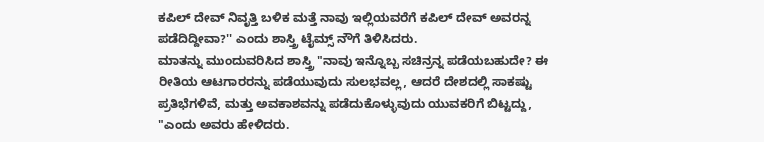ಕಪಿಲ್ ದೇವ್ ನಿವೃತ್ತಿ ಬಳಿಕ ಮತ್ತೆ ನಾವು ಇಲ್ಲಿಯವರೆಗೆ ಕಪಿಲ್ ದೇವ್ ಅವರನ್ನ ಪಡೆದಿದ್ದೀವಾ?'' ಎಂದು ಶಾಸ್ತ್ರಿ ಟೈಮ್ಸ್ ನೌಗೆ ತಿಳಿಸಿದರು.
ಮಾತನ್ನು ಮುಂದುವರಿಸಿದ ಶಾಸ್ತ್ರಿ "ನಾವು ಇನ್ನೊಬ್ಬ ಸಚಿನ್ರನ್ನ ಪಡೆಯಬಹುದೇ? ಈ ರೀತಿಯ ಆಟಗಾರರನ್ನು ಪಡೆಯುವುದು ಸುಲಭವಲ್ಲ, ಆದರೆ ದೇಶದಲ್ಲಿ ಸಾಕಷ್ಟು ಪ್ರತಿಭೆಗಳಿವೆ, ಮತ್ತು ಅವಕಾಶವನ್ನು ಪಡೆದುಕೊಳ್ಳುವುದು ಯುವಕರಿಗೆ ಬಿಟ್ಟದ್ದು, "ಎಂದು ಅವರು ಹೇಳಿದರು.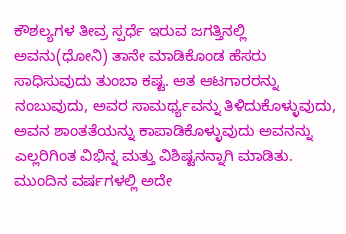ಕೌಶಲ್ಯಗಳ ತೀವ್ರ ಸ್ಪರ್ಧೆ ಇರುವ ಜಗತ್ತಿನಲ್ಲಿ ಅವನು(ಧೋನಿ) ತಾನೇ ಮಾಡಿಕೊಂಡ ಹೆಸರು ಸಾಧಿಸುವುದು ತುಂಬಾ ಕಷ್ಟ. ಆತ ಆಟಗಾರರನ್ನು ನಂಬುವುದು, ಅವರ ಸಾಮರ್ಥ್ಯವನ್ನು ತಿಳಿದುಕೊಳ್ಳುವುದು, ಅವನ ಶಾಂತತೆಯನ್ನು ಕಾಪಾಡಿಕೊಳ್ಳುವುದು ಅವನನ್ನು ಎಲ್ಲರಿಗಿಂತ ವಿಭಿನ್ನ ಮತ್ತು ವಿಶಿಷ್ಟನನ್ನಾಗಿ ಮಾಡಿತು. ಮುಂದಿನ ವರ್ಷಗಳಲ್ಲಿ ಅದೇ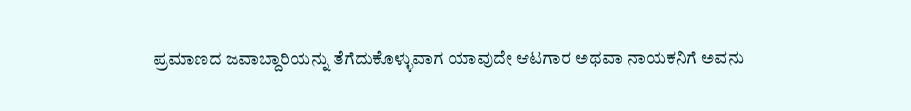ಪ್ರಮಾಣದ ಜವಾಬ್ದಾರಿಯನ್ನು ತೆಗೆದುಕೊಳ್ಳುವಾಗ ಯಾವುದೇ ಆಟಗಾರ ಅಥವಾ ನಾಯಕನಿಗೆ ಅವನು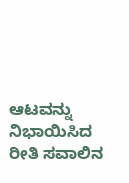ಆಟವನ್ನು ನಿಭಾಯಿಸಿದ ರೀತಿ ಸವಾಲಿನ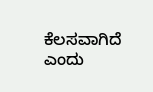ಕೆಲಸವಾಗಿದೆ ಎಂದು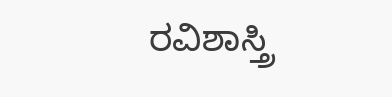ರವಿಶಾಸ್ತ್ರಿ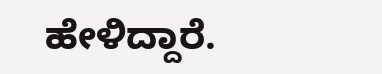ಹೇಳಿದ್ದಾರೆ.